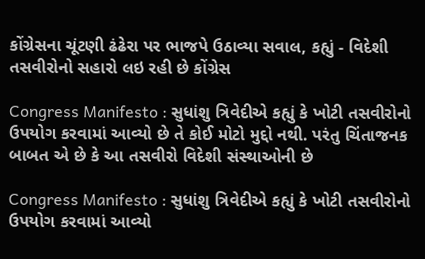કોંગ્રેસના ચૂંટણી ઢંઢેરા પર ભાજપે ઉઠાવ્યા સવાલ, કહ્યું - વિદેશી તસવીરોનો સહારો લઇ રહી છે કોંગ્રેસ

Congress Manifesto : સુધાંશુ ત્રિવેદીએ કહ્યું કે ખોટી તસવીરોનો ઉપયોગ કરવામાં આવ્યો છે તે કોઈ મોટો મુદ્દો નથી. પરંતુ ચિંતાજનક બાબત એ છે કે આ તસવીરો વિદેશી સંસ્થાઓની છે

Congress Manifesto : સુધાંશુ ત્રિવેદીએ કહ્યું કે ખોટી તસવીરોનો ઉપયોગ કરવામાં આવ્યો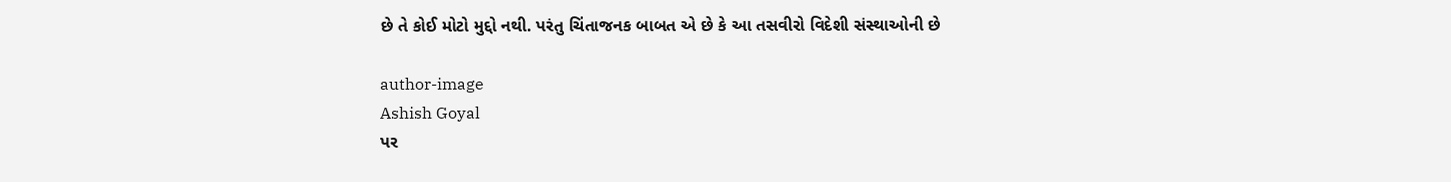છે તે કોઈ મોટો મુદ્દો નથી. પરંતુ ચિંતાજનક બાબત એ છે કે આ તસવીરો વિદેશી સંસ્થાઓની છે

author-image
Ashish Goyal
પર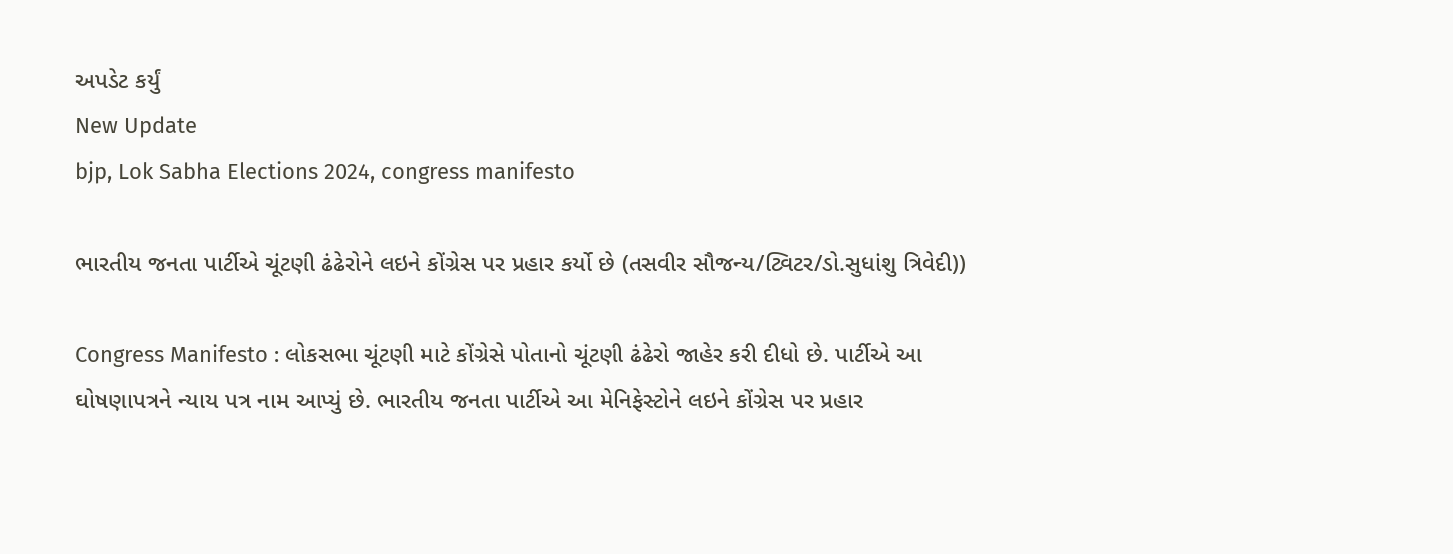અપડેટ કર્યું
New Update
bjp, Lok Sabha Elections 2024, congress manifesto

ભારતીય જનતા પાર્ટીએ ચૂંટણી ઢંઢેરોને લઇને કોંગ્રેસ પર પ્રહાર કર્યો છે (તસવીર સૌજન્ય/ટ્વિટર/ડો.સુધાંશુ ત્રિવેદી))

Congress Manifesto : લોકસભા ચૂંટણી માટે કોંગ્રેસે પોતાનો ચૂંટણી ઢંઢેરો જાહેર કરી દીધો છે. પાર્ટીએ આ ઘોષણાપત્રને ન્યાય પત્ર નામ આપ્યું છે. ભારતીય જનતા પાર્ટીએ આ મેનિફેસ્ટોને લઇને કોંગ્રેસ પર પ્રહાર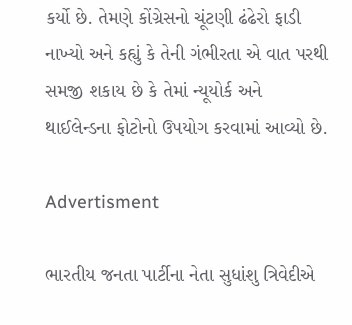કર્યો છે. તેમણે કોંગ્રેસનો ચૂંટણી ઢંઢેરો ફાડી નાખ્યો અને કહ્યું કે તેની ગંભીરતા એ વાત પરથી સમજી શકાય છે કે તેમાં ન્યૂયોર્ક અને થાઈલેન્ડના ફોટોનો ઉપયોગ કરવામાં આવ્યો છે.

Advertisment

ભારતીય જનતા પાર્ટીના નેતા સુધાંશુ ત્રિવેદીએ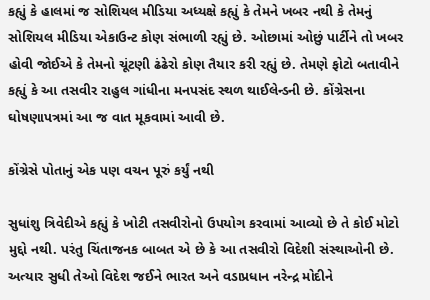કહ્યું કે હાલમાં જ સોશિયલ મીડિયા અધ્યક્ષે કહ્યું કે તેમને ખબર નથી કે તેમનું સોશિયલ મીડિયા એકાઉન્ટ કોણ સંભાળી રહ્યું છે. ઓછામાં ઓછું પાર્ટીને તો ખબર હોવી જોઈએ કે તેમનો ચૂંટણી ઢંઢેરો કોણ તૈયાર કરી રહ્યું છે. તેમણે ફોટો બતાવીને કહ્યું કે આ તસવીર રાહુલ ગાંધીના મનપસંદ સ્થળ થાઈલેન્ડની છે. કોંગ્રેસના ઘોષણાપત્રમાં આ જ વાત મૂકવામાં આવી છે.

કોંગ્રેસે પોતાનું એક પણ વચન પૂરું કર્યું નથી

સુધાંશુ ત્રિવેદીએ કહ્યું કે ખોટી તસવીરોનો ઉપયોગ કરવામાં આવ્યો છે તે કોઈ મોટો મુદ્દો નથી. પરંતુ ચિંતાજનક બાબત એ છે કે આ તસવીરો વિદેશી સંસ્થાઓની છે. અત્યાર સુધી તેઓ વિદેશ જઈને ભારત અને વડાપ્રધાન નરેન્દ્ર મોદીને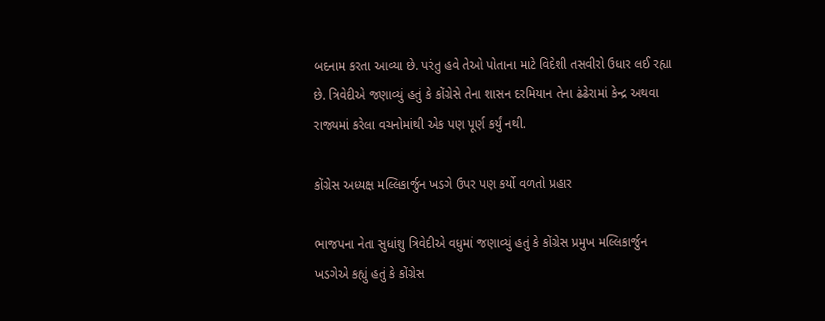બદનામ કરતા આવ્યા છે. પરંતુ હવે તેઓ પોતાના માટે વિદેશી તસવીરો ઉધાર લઈ રહ્યા છે. ત્રિવેદીએ જણાવ્યું હતું કે કોંગ્રેસે તેના શાસન દરમિયાન તેના ઢંઢેરામાં કેન્દ્ર અથવા રાજ્યમાં કરેલા વચનોમાંથી એક પણ પૂર્ણ કર્યું નથી.

કોંગ્રેસ અધ્યક્ષ મલ્લિકાર્જુન ખડગે ઉપર પણ કર્યો વળતો પ્રહાર

ભાજપના નેતા સુધાંશુ ત્રિવેદીએ વધુમાં જણાવ્યું હતું કે કોંગ્રેસ પ્રમુખ મલ્લિકાર્જુન ખડગેએ કહ્યું હતું કે કોંગ્રેસ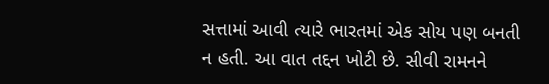સત્તામાં આવી ત્યારે ભારતમાં એક સોય પણ બનતી ન હતી. આ વાત તદ્દન ખોટી છે. સીવી રામનને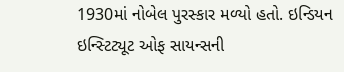1930માં નોબેલ પુરસ્કાર મળ્યો હતો. ઇન્ડિયન ઇન્સ્ટિટ્યૂટ ઓફ સાયન્સની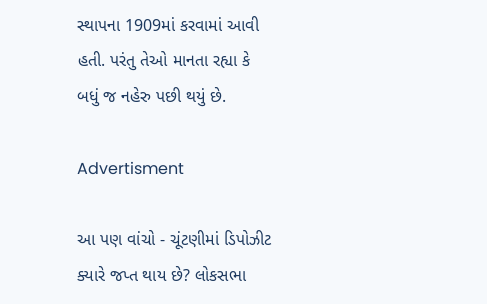સ્થાપના 1909માં કરવામાં આવી હતી. પરંતુ તેઓ માનતા રહ્યા કે બધું જ નહેરુ પછી થયું છે.

Advertisment

આ પણ વાંચો - ચૂંટણીમાં ડિપોઝીટ ક્યારે જપ્ત થાય છે? લોકસભા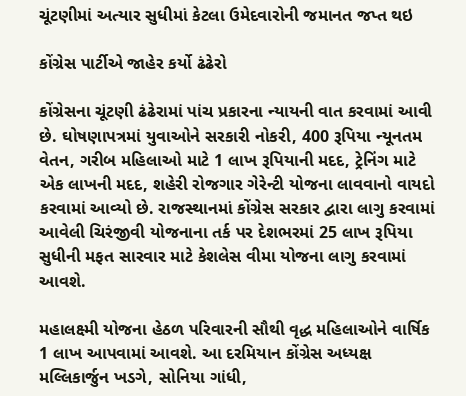ચૂંટણીમાં અત્યાર સુધીમાં કેટલા ઉમેદવારોની જમાનત જપ્ત થઇ

કોંગ્રેસ પાર્ટીએ જાહેર કર્યો ઢંઢેરો

કોંગ્રેસના ચૂંટણી ઢંઢેરામાં પાંચ પ્રકારના ન્યાયની વાત કરવામાં આવી છે. ઘોષણાપત્રમાં યુવાઓને સરકારી નોકરી, 400 રૂપિયા ન્યૂનતમ વેતન, ગરીબ મહિલાઓ માટે 1 લાખ રૂપિયાની મદદ, ટ્રેનિંગ માટે એક લાખની મદદ, શહેરી રોજગાર ગેરેન્ટી યોજના લાવવાનો વાયદો કરવામાં આવ્યો છે. રાજસ્થાનમાં કોંગ્રેસ સરકાર દ્વારા લાગુ કરવામાં આવેલી ચિરંજીવી યોજનાના તર્ક પર દેશભરમાં 25 લાખ રૂપિયા સુધીની મફત સારવાર માટે કેશલેસ વીમા યોજના લાગુ કરવામાં આવશે.

મહાલક્ષ્મી યોજના હેઠળ પરિવારની સૌથી વૃદ્ધ મહિલાઓને વાર્ષિક 1 લાખ આપવામાં આવશે. આ દરમિયાન કોંગ્રેસ અધ્યક્ષ મલ્લિકાર્જુન ખડગે, સોનિયા ગાંધી,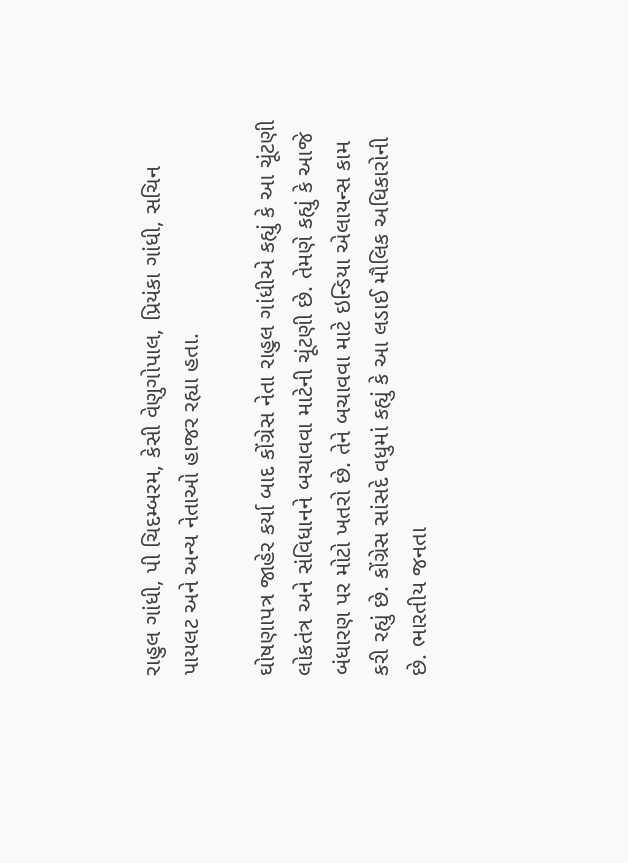રાહુલ ગાંધી, પી ચિદમ્બરમ, કેસી વેણુગોપાલ, પ્રિયંકા ગાંધી, સચિન પાયલટ અને અન્ય નેતાઓ હાજર રહ્યા હતા.

ઘોષણાપત્ર જાહેર કર્યા બાદ કોંગ્રેસ નેતા રાહુલ ગાંધીએ કહ્યું કે આ ચૂંટણી લોકતંત્ર અને સંવિધાનને બચાવવા માટેની ચૂંટણી છે. તેમણે કહ્યું કે આજે બંધારણ પર મોટો ખતરો છે. તેને બચાવવા માટે ઇન્ડિયા એલાયન્સ કામ કરી રહ્યું છે. કોંગ્રેસ સાંસદે વધુમાં કહ્યું કે આ લડાઈ મૌલિક અધિકારોની છે. ભારતીય જનતા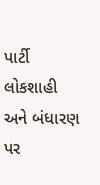પાર્ટી લોકશાહી અને બંધારણ પર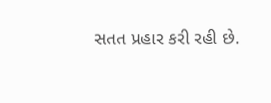સતત પ્રહાર કરી રહી છે.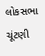લોકસભા ચૂંટણી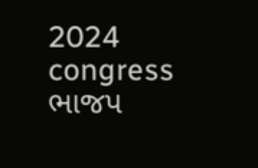2024 congress ભાજપ